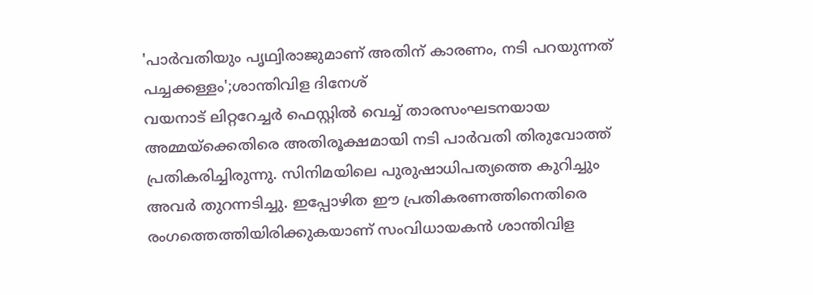'പാർവതിയും പൃഥ്വിരാജുമാണ് അതിന് കാരണം, നടി പറയുന്നത് പച്ചക്കള്ളം';ശാന്തിവിള ദിനേശ്
വയനാട് ലിറ്ററേച്ചർ ഫെസ്റ്റിൽ വെച്ച് താരസംഘടനയായ അമ്മയ്ക്കെതിരെ അതിരൂക്ഷമായി നടി പാർവതി തിരുവോത്ത് പ്രതികരിച്ചിരുന്നു. സിനിമയിലെ പുരുഷാധിപത്യത്തെ കുറിച്ചും അവർ തുറന്നടിച്ചു. ഇപ്പോഴിത ഈ പ്രതികരണത്തിനെതിരെ രംഗത്തെത്തിയിരിക്കുകയാണ് സംവിധായകൻ ശാന്തിവിള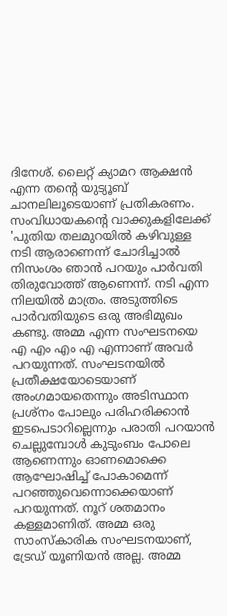ദിനേശ്. ലൈറ്റ് ക്യാമറ ആക്ഷൻ എന്ന തന്റെ യുട്യൂബ് ചാനലിലൂടെയാണ് പ്രതികരണം. സംവിധായകന്റെ വാക്കുകളിലേക്ക്
'പുതിയ തലമുറയിൽ കഴിവുള്ള നടി ആരാണെന്ന് ചോദിച്ചാൽ നിസംശം ഞാൻ പറയും പാർവതി തിരുവോത്ത് ആണെന്ന്. നടി എന്ന നിലയിൽ മാത്രം. അടുത്തിടെ പാർവതിയുടെ ഒരു അഭിമുഖം കണ്ടു. അമ്മ എന്ന സംഘടനയെ എ എം എം എ എന്നാണ് അവർ പറയുന്നത്. സംഘടനയിൽ പ്രതീക്ഷയോടെയാണ് അംഗമായതെന്നും അടിസ്ഥാന പ്രശ്നം പോലും പരിഹരിക്കാൻ ഇടപെടാറില്ലെന്നും പരാതി പറയാൻ ചെല്ലുമ്പോൾ കുടുംബം പോലെ ആണെന്നും ഓണമൊക്കെ ആഘോഷിച്ച് പോകാമെന്ന് പറഞ്ഞുവെന്നൊക്കെയാണ് പറയുന്നത്. നൂറ് ശതമാനം കള്ളമാണിത്. അമ്മ ഒരു സാംസ്കാരിക സംഘടനയാണ്, ട്രേഡ് യൂണിയൻ അല്ല. അമ്മ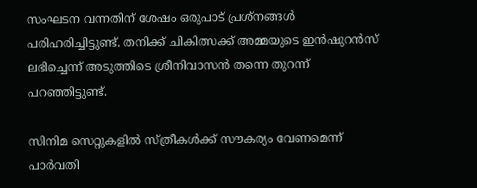സംഘടന വന്നതിന് ശേഷം ഒരുപാട് പ്രശ്നങ്ങൾ പരിഹരിച്ചിട്ടുണ്ട്. തനിക്ക് ചികിത്സക്ക് അമ്മയുടെ ഇൻഷുറൻസ് ലഭിച്ചെന്ന് അടുത്തിടെ ശ്രീനിവാസൻ തന്നെ തുറന്ന് പറഞ്ഞിട്ടുണ്ട്.

സിനിമ സെറ്റുകളിൽ സ്ത്രീകൾക്ക് സൗകര്യം വേണമെന്ന് പാർവതി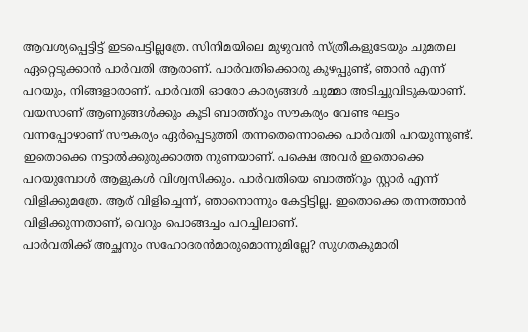ആവശ്യപ്പെട്ടിട്ട് ഇടപെട്ടില്ലത്രേ. സിനിമയിലെ മുഴുവൻ സ്ത്രീകളുടേയും ചുമതല ഏറ്റെടുക്കാൻ പാർവതി ആരാണ്. പാർവതിക്കൊരു കുഴപ്പുണ്ട്, ഞാൻ എന്ന് പറയും, നിങ്ങളാരാണ്. പാർവതി ഓരോ കാര്യങ്ങൾ ചുമ്മാ അടിച്ചുവിടുകയാണ്. വയസാണ് ആണുങ്ങൾക്കും കൂടി ബാത്ത്റൂം സൗകര്യം വേണ്ട ഘട്ടം വന്നപ്പോഴാണ് സൗകര്യം ഏർപ്പെടുത്തി തന്നതെന്നൊക്കെ പാർവതി പറയുന്നുണ്ട്. ഇതൊക്കെ നട്ടാൽക്കുരുക്കാത്ത നുണയാണ്. പക്ഷെ അവർ ഇതൊക്കെ പറയുമ്പോൾ ആളുകൾ വിശ്വസിക്കും. പാർവതിയെ ബാത്ത്റൂം സ്റ്റാർ എന്ന് വിളിക്കുമത്രേ. ആര് വിളിച്ചെന്ന്, ഞാനൊന്നും കേട്ടിട്ടില്ല. ഇതൊക്കെ തന്നത്താൻ വിളിക്കുന്നതാണ്, വെറും പൊങ്ങച്ചം പറച്ചിലാണ്.
പാർവതിക്ക് അച്ഛനും സഹോദരൻമാരുമൊന്നുമില്ലേ? സുഗതകുമാരി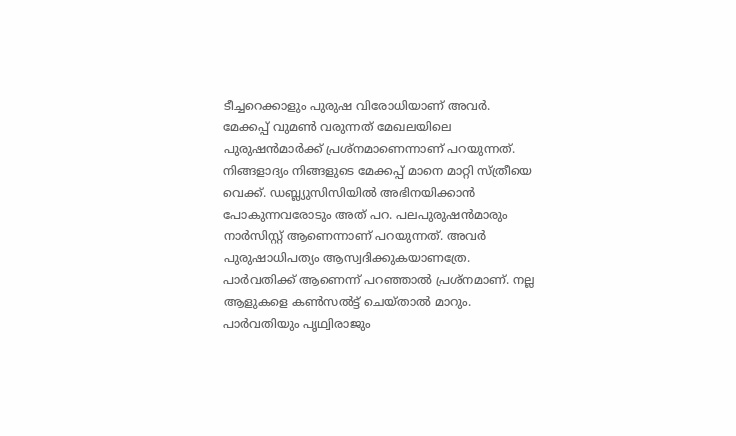ടീച്ചറെക്കാളും പുരുഷ വിരോധിയാണ് അവർ. മേക്കപ്പ് വുമൺ വരുന്നത് മേഖലയിലെ പുരുഷൻമാർക്ക് പ്രശ്നമാണെന്നാണ് പറയുന്നത്. നിങ്ങളാദ്യം നിങ്ങളുടെ മേക്കപ്പ് മാനെ മാറ്റി സ്ത്രീയെ വെക്ക്. ഡബ്ല്യുസിസിയിൽ അഭിനയിക്കാൻ പോകുന്നവരോടും അത് പറ. പലപുരുഷൻമാരും നാർസിസ്റ്റ് ആണെന്നാണ് പറയുന്നത്. അവർ പുരുഷാധിപത്യം ആസ്വദിക്കുകയാണത്രേ. പാർവതിക്ക് ആണെന്ന് പറഞ്ഞാൽ പ്രശ്നമാണ്. നല്ല ആളുകളെ കൺസൽട്ട് ചെയ്താൽ മാറും.
പാർവതിയും പൃഥ്വിരാജും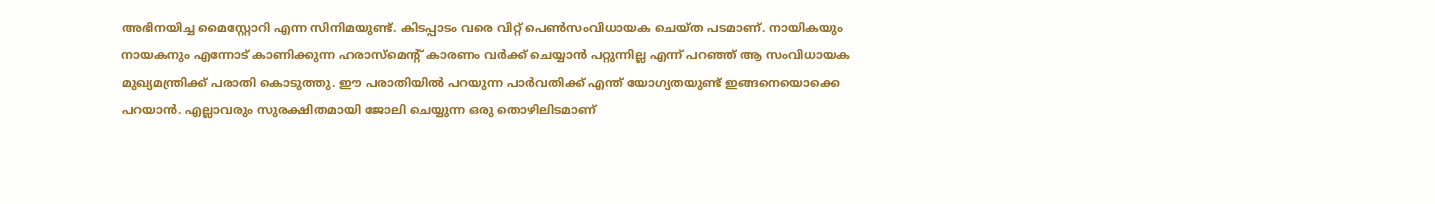അഭിനയിച്ച മൈസ്റ്റോറി എന്ന സിനിമയുണ്ട്. കിടപ്പാടം വരെ വിറ്റ് പെൺസംവിധായക ചെയ്ത പടമാണ്. നായികയും നായകനും എന്നോട് കാണിക്കുന്ന ഹരാസ്മെന്റ് കാരണം വർക്ക് ചെയ്യാൻ പറ്റുന്നില്ല എന്ന് പറഞ്ഞ് ആ സംവിധായക മുഖ്യമന്ത്രിക്ക് പരാതി കൊടുത്തു. ഈ പരാതിയിൽ പറയുന്ന പാർവതിക്ക് എന്ത് യോഗ്യതയുണ്ട് ഇങ്ങനെയൊക്കെ പറയാൻ. എല്ലാവരും സുരക്ഷിതമായി ജോലി ചെയ്യുന്ന ഒരു തൊഴിലിടമാണ്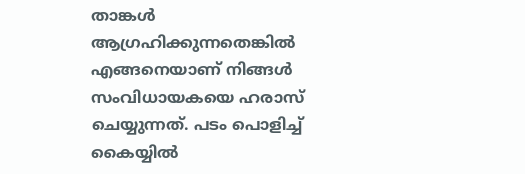താങ്കൾ ആഗ്രഹിക്കുന്നതെങ്കിൽ എങ്ങനെയാണ് നിങ്ങൾ സംവിധായകയെ ഹരാസ് ചെയ്യുന്നത്. പടം പൊളിച്ച് കൈയ്യിൽ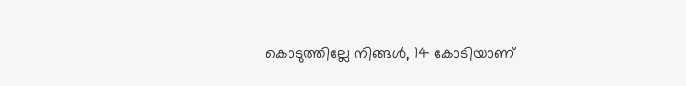കൊടുത്തില്ലേ നിങ്ങൾ, 14 കോടിയാണ്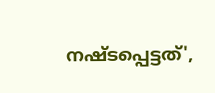നഷ്ടപ്പെട്ടത്',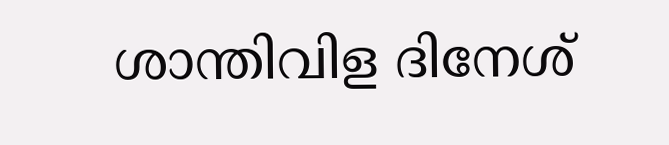ശാന്തിവിള ദിനേശ്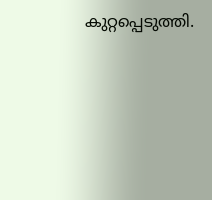കുറ്റപ്പെടുത്തി.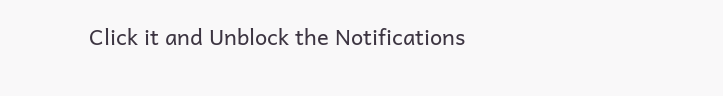Click it and Unblock the Notifications